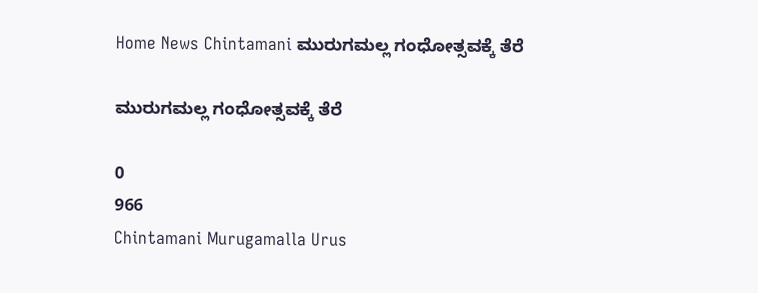Home News Chintamani ಮುರುಗಮಲ್ಲ ಗಂಧೋತ್ಸವಕ್ಕೆ ತೆರೆ

ಮುರುಗಮಲ್ಲ ಗಂಧೋತ್ಸವಕ್ಕೆ ತೆರೆ

0
966
Chintamani Murugamalla Urus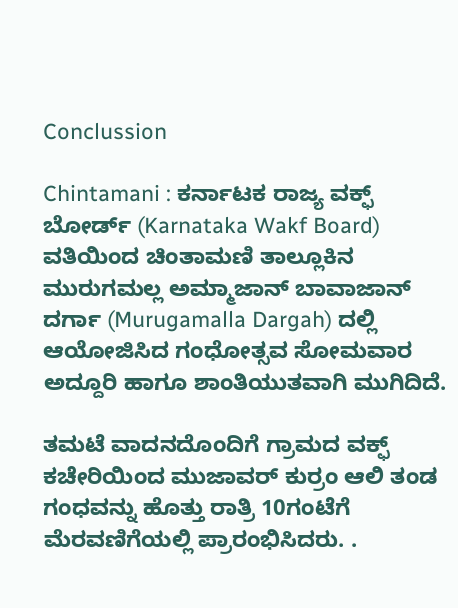Conclussion

Chintamani : ಕರ್ನಾಟಕ ರಾಜ್ಯ ವಕ್ಫ್ ಬೋರ್ಡ್‌ (Karnataka Wakf Board) ವತಿಯಿಂದ ಚಿಂತಾಮಣಿ ತಾಲ್ಲೂಕಿನ ಮುರುಗಮಲ್ಲ ಅಮ್ಮಾಜಾನ್ ಬಾವಾಜಾನ್ ದರ್ಗಾ (Murugamalla Dargah) ದಲ್ಲಿ ಆಯೋಜಿಸಿದ ಗಂಧೋತ್ಸವ ಸೋಮವಾರ ಅದ್ದೂರಿ ಹಾಗೂ ಶಾಂತಿಯುತವಾಗಿ ಮುಗಿದಿದೆ.

ತಮಟೆ ವಾದನದೊಂದಿಗೆ ಗ್ರಾಮದ ವಕ್ಫ್ ಕಚೇರಿಯಿಂದ ಮುಜಾವರ್ ಕುರ್ರಂ ಆಲಿ ತಂಡ ಗಂಧವನ್ನು ಹೊತ್ತು ರಾತ್ರಿ 10ಗಂಟೆಗೆ ಮೆರವಣಿಗೆಯಲ್ಲಿ ಪ್ರಾರಂಭಿಸಿದರು. .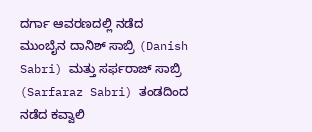ದರ್ಗಾ ಆವರಣದಲ್ಲಿ ನಡೆದ ಮುಂಬೈನ ದಾನಿಶ್ ಸಾಬ್ರಿ (Danish Sabri) ಮತ್ತು ಸರ್ಫರಾಜ್ ಸಾಬ್ರಿ (Sarfaraz Sabri) ತಂಡದಿಂದ ನಡೆದ ಕವ್ವಾಲಿ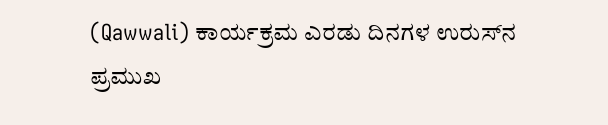(Qawwali) ಕಾರ್ಯಕ್ರಮ ಎರಡು ದಿನಗಳ ಉರುಸ್‌ನ ಪ್ರಮುಖ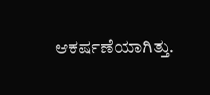ಆಕರ್ಷಣೆಯಾಗಿತ್ತು.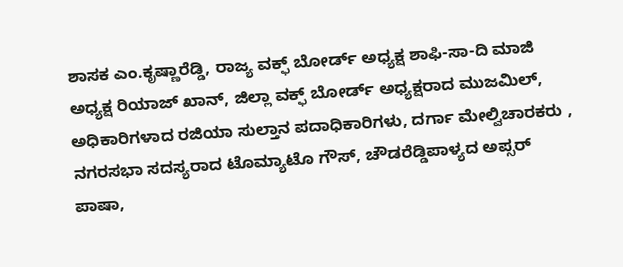ಶಾಸಕ ಎಂ.ಕೃಷ್ಣಾರೆಡ್ಡಿ, ರಾಜ್ಯ ವಕ್ಫ್ ಬೋರ್ಡ್ ಅಧ್ಯಕ್ಷ ಶಾಫಿ-ಸಾ-ದಿ ಮಾಜಿ ಅಧ್ಯಕ್ಷ ರಿಯಾಜ್ ಖಾನ್, ಜಿಲ್ಲಾ ವಕ್ಫ್ ಬೋರ್ಡ್ ಅಧ್ಯಕ್ಷರಾದ ಮುಜಮಿಲ್, ಅಧಿಕಾರಿಗಳಾದ ರಜಿಯಾ ಸುಲ್ತಾನ ಪದಾಧಿಕಾರಿಗಳು, ದರ್ಗಾ ಮೇಲ್ವಿಚಾರಕರು , ನಗರಸಭಾ ಸದಸ್ಯರಾದ ಟೊಮ್ಯಾಟೊ ಗೌಸ್, ಚೌಡರೆಡ್ಡಿಪಾಳ್ಯದ ಅಪ್ಸರ್ ಪಾಷಾ,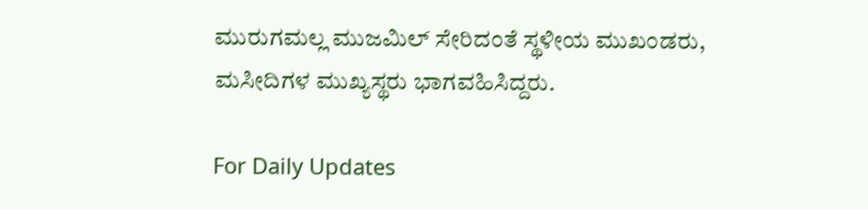ಮುರುಗಮಲ್ಲ ಮುಜಮಿಲ್ ಸೇರಿದಂತೆ ಸ್ಥಳೀಯ ಮುಖಂಡರು, ಮಸೀದಿಗಳ ಮುಖ್ಯಸ್ಥರು ಭಾಗವಹಿಸಿದ್ದರು.

For Daily Updates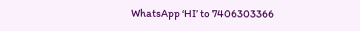WhatsApp ‘HI’ to 7406303366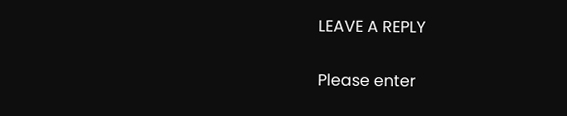LEAVE A REPLY

Please enter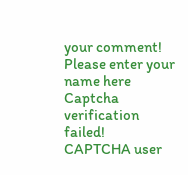your comment!
Please enter your name here
Captcha verification failed!
CAPTCHA user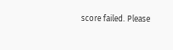score failed. Please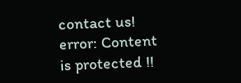contact us!
error: Content is protected !!